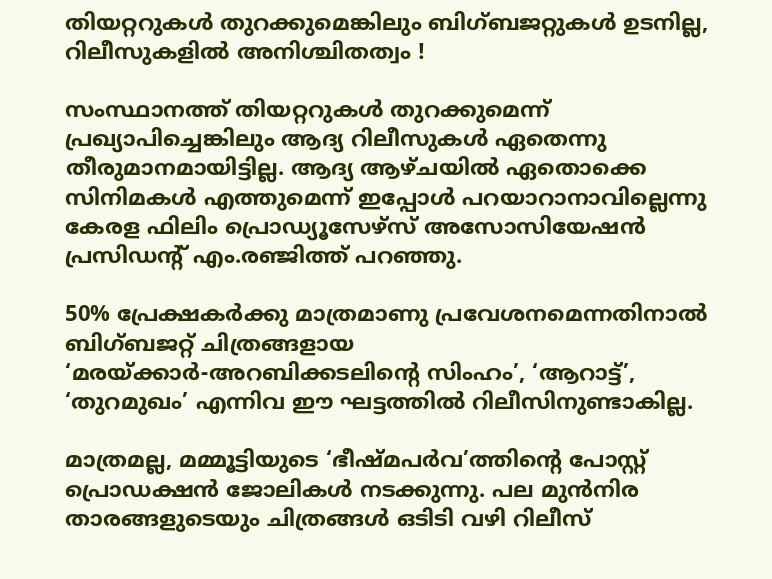തിയറ്ററുകള്‍ തുറക്കുമെങ്കിലും ബിഗ്ബജറ്റുകള്‍ ഉടനില്ല, റിലീസുകളില്‍ അനിശ്ചിതത്വം !

സംസ്ഥാനത്ത് തിയറ്ററുകള്‍ തുറക്കുമെന്ന് പ്രഖ്യാപിച്ചെങ്കിലും ആദ്യ റിലീസുകള്‍ ഏതെന്നു തീരുമാനമായിട്ടില്ല. ആദ്യ ആഴ്ചയില്‍ ഏതൊക്കെ സിനിമകള്‍ എത്തുമെന്ന് ഇപ്പോള്‍ പറയാറാനാവില്ലെന്നു കേരള ഫിലിം പ്രൊഡ്യൂസേഴ്‌സ് അസോസിയേഷന്‍ പ്രസിഡന്റ് എം.രഞ്ജിത്ത് പറഞ്ഞു.

50% പ്രേക്ഷകര്‍ക്കു മാത്രമാണു പ്രവേശനമെന്നതിനാല്‍ ബിഗ്ബജറ്റ് ചിത്രങ്ങളായ ‘മരയ്ക്കാര്‍-അറബിക്കടലിന്റെ സിംഹം’, ‘ആറാട്ട്’, ‘തുറമുഖം’ എന്നിവ ഈ ഘട്ടത്തില്‍ റിലീസിനുണ്ടാകില്ല.

മാത്രമല്ല, മമ്മൂട്ടിയുടെ ‘ഭീഷ്മപര്‍വ’ത്തിന്റെ പോസ്റ്റ് പ്രൊഡക്ഷന്‍ ജോലികള്‍ നടക്കുന്നു. പല മുന്‍നിര താരങ്ങളുടെയും ചിത്രങ്ങള്‍ ഒടിടി വഴി റിലീസ്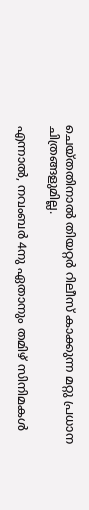ചെയ്തതിനാല്‍ തിയറ്റര്‍ റിലീസ് കാക്കുന്ന മറ്റു പ്രധാന ചിത്രങ്ങളുമില്ല.

എന്നാല്‍, നവംബര്‍ 4നു ഏതാനും തമിഴ് സിനിമകള്‍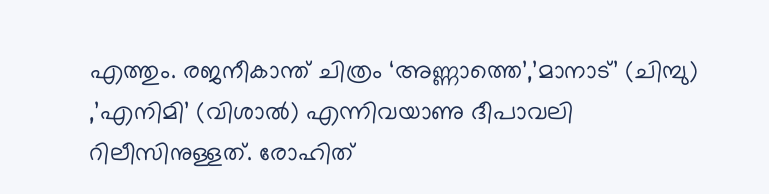എത്തും. രജനീകാന്ത് ചിത്രം ‘അണ്ണാത്തെ’,’മാനാട്’ (ചിമ്പു) ,’എനിമി’ (വിശാല്‍) എന്നിവയാണു ദീപാവലി റിലീസിനുള്ളത്. രോഹിത്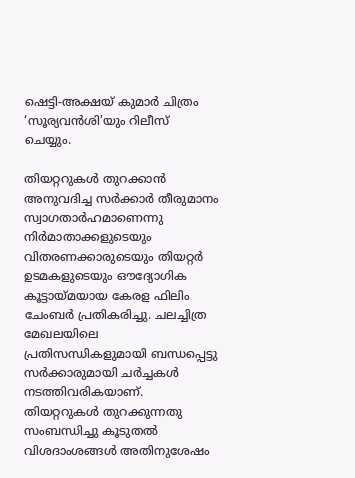ഷെട്ടി-അക്ഷയ് കുമാര്‍ ചിത്രം ‘സൂര്യവന്‍ശി’യും റിലീസ് ചെയ്യും.

തിയറ്ററുകള്‍ തുറക്കാന്‍ അനുവദിച്ച സര്‍ക്കാര്‍ തീരുമാനം സ്വാഗതാര്‍ഹമാണെന്നു നിര്‍മാതാക്കളുടെയും വിതരണക്കാരുടെയും തിയറ്റര്‍ ഉടമകളുടെയും ഔദ്യോഗിക കൂട്ടായ്മയായ കേരള ഫിലിം ചേംബര്‍ പ്രതികരിച്ചു. ചലച്ചിത്ര മേഖലയിലെ പ്രതിസന്ധികളുമായി ബന്ധപ്പെട്ടു സര്‍ക്കാരുമായി ചര്‍ച്ചകള്‍ നടത്തിവരികയാണ്. തിയറ്ററുകള്‍ തുറക്കുന്നതു സംബന്ധിച്ചു കൂടുതല്‍ വിശദാംശങ്ങള്‍ അതിനുശേഷം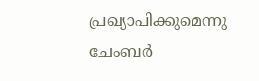പ്രഖ്യാപിക്കുമെന്നു ചേംബര്‍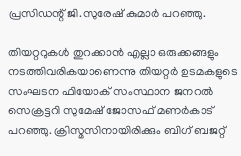പ്രസിഡന്റ് ജി.സുരേഷ് കുമാര്‍ പറഞ്ഞു.

തിയറ്ററുകള്‍ തുറക്കാന്‍ എല്ലാ ഒരുക്കങ്ങളും നടത്തിവരികയാണെന്നു തിയറ്റര്‍ ഉടമകളുടെ സംഘടന ഫിയോക് സംസ്ഥാന ജനറല്‍ സെക്രട്ടറി സുമേഷ് ജോസഫ് മണര്‍കാട് പറഞ്ഞു. ക്രിസ്മസിനായിരിക്കും ബിഗ് ബജറ്റ്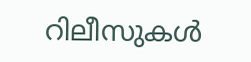റിലീസുകള്‍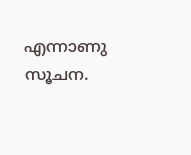എന്നാണു സൂചന.